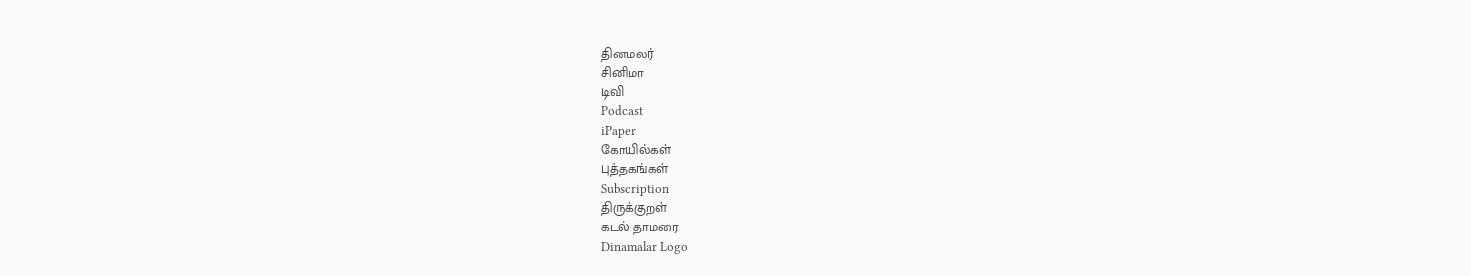தினமலர்
சினிமா
டிவி
Podcast
iPaper
கோயில்கள்
புத்தகங்கள்
Subscription
திருக்குறள்
கடல் தாமரை
Dinamalar Logo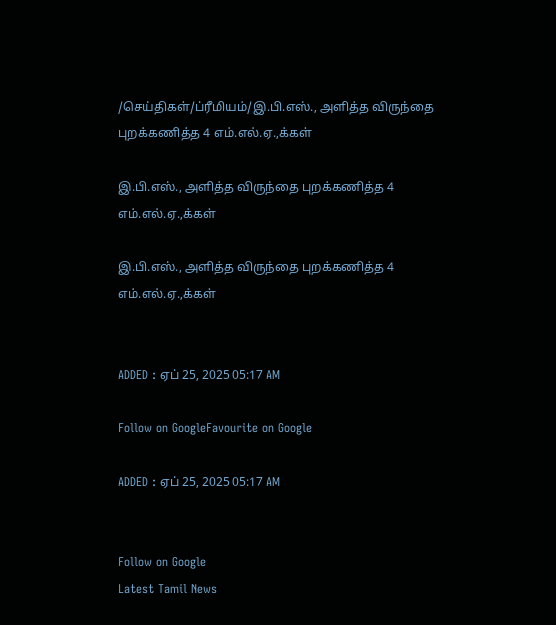/செய்திகள்/ப்ரீமியம்/இ.பி.எஸ்., அளித்த விருந்தை புறக்கணித்த 4 எம்.எல்.ஏ.,க்கள்

இ.பி.எஸ்., அளித்த விருந்தை புறக்கணித்த 4 எம்.எல்.ஏ.,க்கள்

இ.பி.எஸ்., அளித்த விருந்தை புறக்கணித்த 4 எம்.எல்.ஏ.,க்கள்


ADDED : ஏப் 25, 2025 05:17 AM

Follow on GoogleFavourite on Google

ADDED : ஏப் 25, 2025 05:17 AM


Follow on Google
Latest Tamil News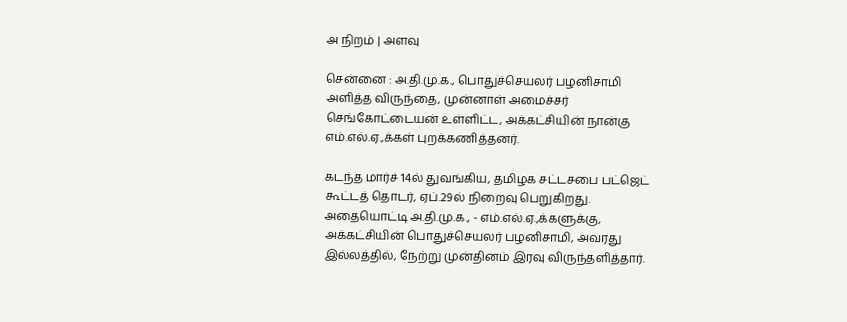அ நிறம் | அளவு

சென்னை : அ.தி.மு.க., பொதுச்செயலர் பழனிசாமி அளித்த விருந்தை, முன்னாள் அமைச்சர் செங்கோட்டையன் உள்ளிட்ட, அக்கட்சியின் நான்கு எம்.எல்.ஏ.,க்கள் புறக்கணித்தனர்.

கடந்த மார்ச் 14ல் துவங்கிய, தமிழக சட்டசபை பட்ஜெட் கூட்டத் தொடர், ஏப்.29ல் நிறைவு பெறுகிறது. அதையொட்டி அ.தி.மு.க., - எம்.எல்.ஏ.,க்களுக்கு, அக்கட்சியின் பொதுச்செயலர் பழனிசாமி, அவரது இல்லத்தில், நேற்று முன்தினம் இரவு விருந்தளித்தார்.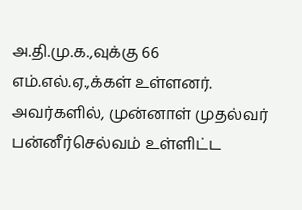அ.தி.மு.க.,வுக்கு 66 எம்.எல்.ஏ.,க்கள் உள்ளனர். அவர்களில், முன்னாள் முதல்வர் பன்னீர்செல்வம் உள்ளிட்ட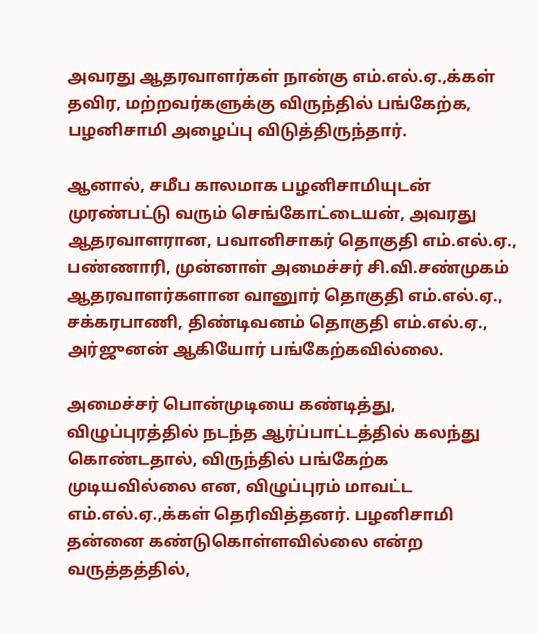அவரது ஆதரவாளர்கள் நான்கு எம்.எல்.ஏ.,க்கள் தவிர, மற்றவர்களுக்கு விருந்தில் பங்கேற்க, பழனிசாமி அழைப்பு விடுத்திருந்தார்.

ஆனால், சமீப காலமாக பழனிசாமியுடன் முரண்பட்டு வரும் செங்கோட்டையன், அவரது ஆதரவாளரான, பவானிசாகர் தொகுதி எம்.எல்.ஏ., பண்ணாரி, முன்னாள் அமைச்சர் சி.வி.சண்முகம் ஆதரவாளர்களான வானுார் தொகுதி எம்.எல்.ஏ., சக்கரபாணி, திண்டிவனம் தொகுதி எம்.எல்.ஏ., அர்ஜுனன் ஆகியோர் பங்கேற்கவில்லை.

அமைச்சர் பொன்முடியை கண்டித்து, விழுப்புரத்தில் நடந்த ஆர்ப்பாட்டத்தில் கலந்து கொண்டதால், விருந்தில் பங்கேற்க முடியவில்லை என, விழுப்புரம் மாவட்ட எம்.எல்.ஏ.,க்கள் தெரிவித்தனர். பழனிசாமி தன்னை கண்டுகொள்ளவில்லை என்ற வருத்தத்தில்,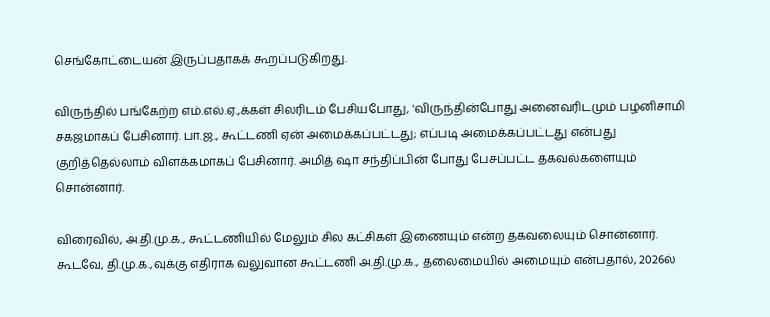செங்கோட்டையன் இருப்பதாகக் கூறப்படுகிறது.

விருந்தில் பங்கேற்ற எம்.எல்.ஏ.,க்கள் சிலரிடம் பேசியபோது, 'விருந்தின்போது அனைவரிடமும் பழனிசாமி சகஜமாகப் பேசினார். பா.ஜ., கூட்டணி ஏன் அமைக்கப்பட்டது; எப்படி அமைக்கப்பட்டது என்பது குறித்தெல்லாம் விளக்கமாகப் பேசினார். அமித் ஷா சந்திப்பின் போது பேசப்பட்ட தகவல்களையும் சொன்னார்.

விரைவில், அ.தி.மு.க., கூட்டணியில் மேலும் சில கட்சிகள் இணையும் என்ற தகவலையும் சொன்னார். கூடவே, தி.மு.க.,வுக்கு எதிராக வலுவான கூட்டணி அ.தி.மு.க., தலைமையில் அமையும் என்பதால், 2026ல்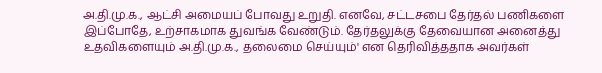அ.தி.மு.க., ஆட்சி அமையப் போவது உறுதி. எனவே, சட்டசபை தேர்தல் பணிகளை இப்போதே, உற்சாகமாக துவங்க வேண்டும். தேர்தலுக்கு தேவையான அனைத்து உதவிகளையும் அ.தி.மு.க., தலைமை செய்யும்' என தெரிவித்ததாக அவர்கள்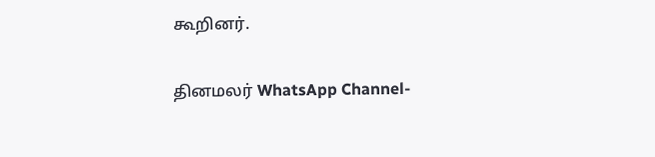கூறினர்.

தினமலர் WhatsApp Channel-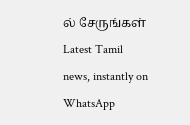ல் சேருங்கள்
Latest Tamil news, instantly on WhatsApp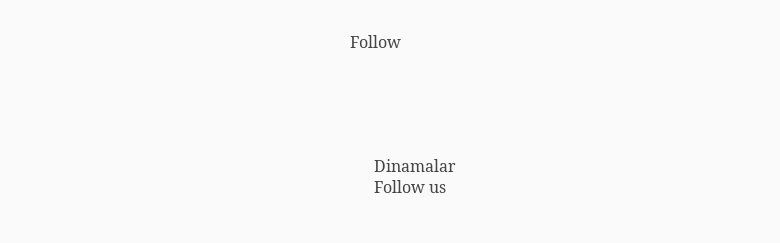Follow





      Dinamalar
      Follow us